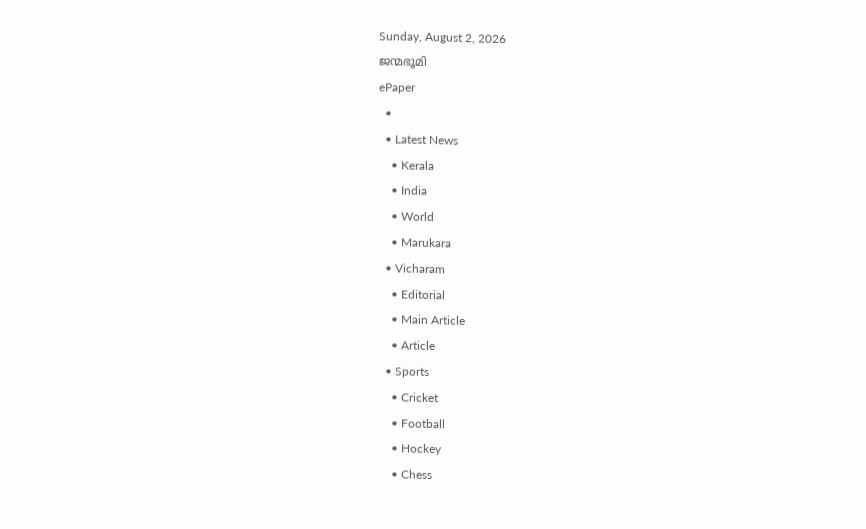Sunday, August 2, 2026
ജന്മഭൂമി
ePaper
  •
  • Latest News
    • Kerala
    • India
    • World
    • Marukara
  • Vicharam
    • Editorial
    • Main Article
    • Article
  • Sports
    • Cricket
    • Football
    • Hockey
    • Chess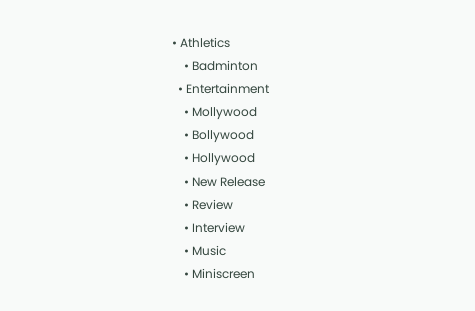• Athletics
    • Badminton
  • Entertainment
    • Mollywood
    • Bollywood
    • Hollywood
    • New Release
    • Review
    • Interview
    • Music
    • Miniscreen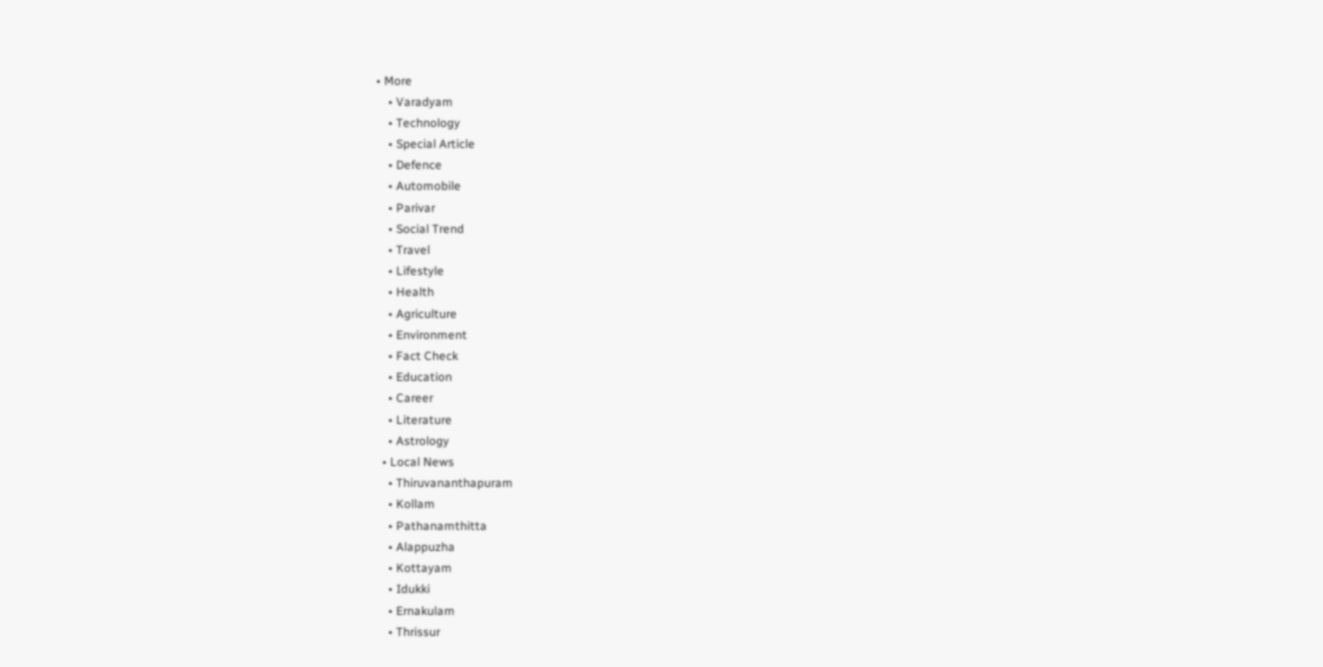• More
    • Varadyam
    • Technology
    • Special Article
    • Defence
    • Automobile
    • Parivar
    • Social Trend
    • Travel
    • Lifestyle
    • Health
    • Agriculture
    • Environment
    • Fact Check
    • Education
    • Career
    • Literature
    • Astrology
  • Local News
    • Thiruvananthapuram
    • Kollam
    • Pathanamthitta
    • Alappuzha
    • Kottayam
    • Idukki
    • Ernakulam
    • Thrissur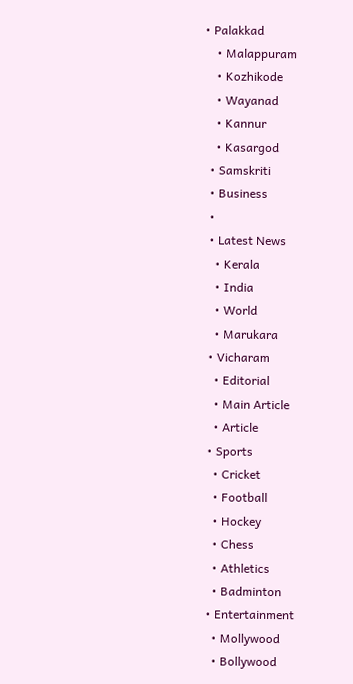• Palakkad
    • Malappuram
    • Kozhikode
    • Wayanad
    • Kannur
    • Kasargod
  • Samskriti
  • Business
  •
  • Latest News
    • Kerala
    • India
    • World
    • Marukara
  • Vicharam
    • Editorial
    • Main Article
    • Article
  • Sports
    • Cricket
    • Football
    • Hockey
    • Chess
    • Athletics
    • Badminton
  • Entertainment
    • Mollywood
    • Bollywood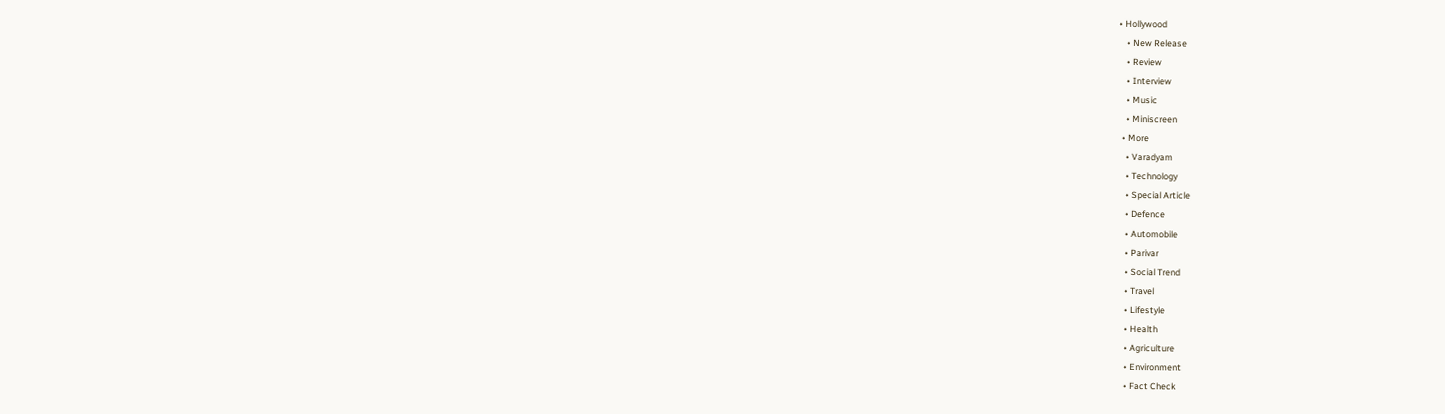• Hollywood
    • New Release
    • Review
    • Interview
    • Music
    • Miniscreen
  • More
    • Varadyam
    • Technology
    • Special Article
    • Defence
    • Automobile
    • Parivar
    • Social Trend
    • Travel
    • Lifestyle
    • Health
    • Agriculture
    • Environment
    • Fact Check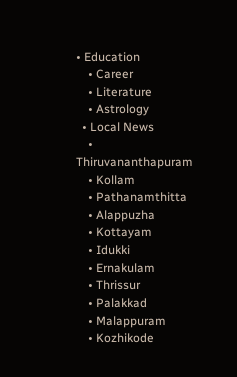• Education
    • Career
    • Literature
    • Astrology
  • Local News
    • Thiruvananthapuram
    • Kollam
    • Pathanamthitta
    • Alappuzha
    • Kottayam
    • Idukki
    • Ernakulam
    • Thrissur
    • Palakkad
    • Malappuram
    • Kozhikode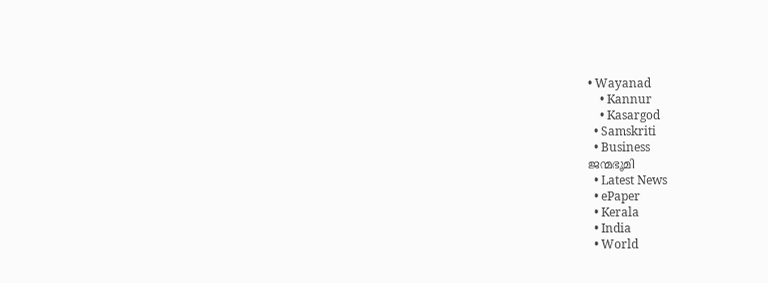• Wayanad
    • Kannur
    • Kasargod
  • Samskriti
  • Business
ജന്മഭൂമി
  • Latest News
  • ePaper
  • Kerala
  • India
  • World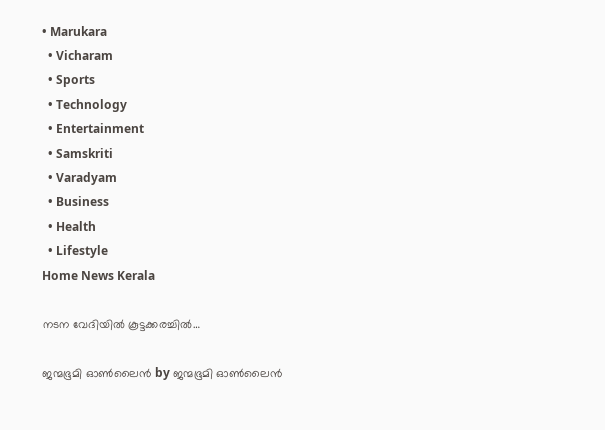• Marukara
  • Vicharam
  • Sports
  • Technology
  • Entertainment
  • Samskriti
  • Varadyam
  • Business
  • Health
  • Lifestyle
Home News Kerala

നടന വേദിയില്‍ കൂട്ടക്കരച്ചില്‍…

ജന്മഭൂമി ഓണ്‍ലൈന്‍ by ജന്മഭൂമി ഓണ്‍ലൈന്‍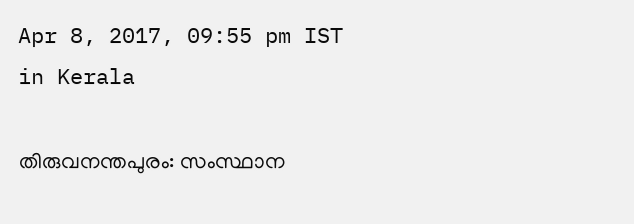Apr 8, 2017, 09:55 pm IST
in Kerala

തിരുവനന്തപുരം: സംസ്ഥാന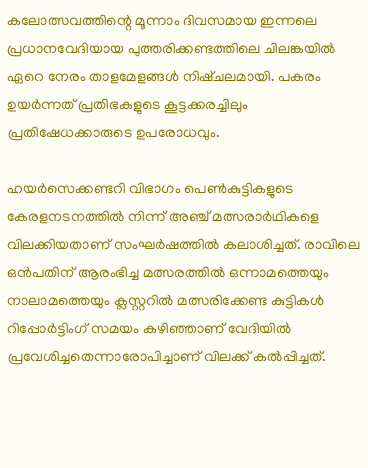കലോത്സവത്തിന്റെ മൂന്നാം ദിവസമായ ഇന്നലെ പ്രധാനവേദിയായ പുത്തരിക്കണ്ടത്തിലെ ചിലങ്കയില്‍ ഏറെ നേരം താളമേളങ്ങള്‍ നിഷ്ചലമായി. പകരം ഉയര്‍ന്നത് പ്രതിഭകളുടെ കൂട്ടക്കരച്ചിലും പ്രതിഷേധക്കാരുടെ ഉപരോധവും.

ഹയര്‍സെക്കണ്ടറി വിഭാഗം പെണ്‍കുട്ടികളുടെ കേരളനടനത്തില്‍ നിന്ന് അഞ്ച് മത്സരാര്‍ഥികളെ വിലക്കിയതാണ് സംഘര്‍ഷത്തില്‍ കലാശിച്ചത്. രാവിലെ ഒന്‍പതിന് ആരംഭിച്ച മത്സരത്തില്‍ ഒന്നാമത്തെയും നാലാമത്തെയും ക്ലസ്റ്ററില്‍ മത്സരിക്കേണ്ട കുട്ടികള്‍ റിപ്പോര്‍ട്ടിംഗ് സമയം കഴിഞ്ഞാണ് വേദിയില്‍ പ്രവേശിച്ചതെന്നാരോപിച്ചാണ് വിലക്ക് കല്‍പ്പിച്ചത്.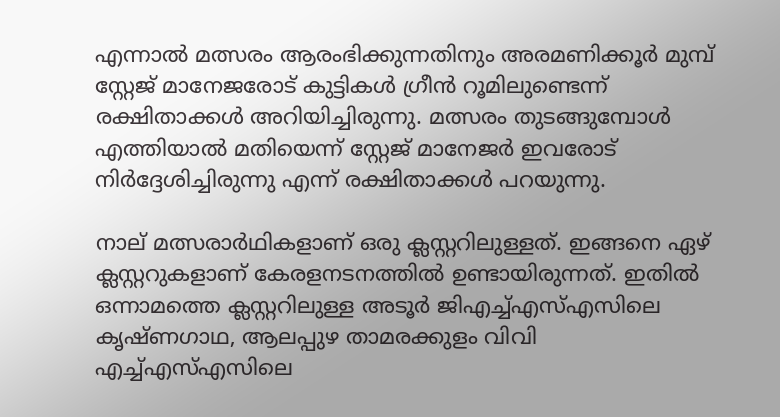എന്നാല്‍ മത്സരം ആരംഭിക്കുന്നതിനും അരമണിക്കൂര്‍ മുമ്പ് സ്റ്റേജ് മാനേജരോട് കുട്ടികള്‍ ഗ്രീന്‍ റൂമിലുണ്ടെന്ന് രക്ഷിതാക്കള്‍ അറിയിച്ചിരുന്നു. മത്സരം തുടങ്ങുമ്പോള്‍ എത്തിയാല്‍ മതിയെന്ന് സ്റ്റേജ് മാനേജര്‍ ഇവരോട് നിര്‍ദ്ദേശിച്ചിരുന്നു എന്ന് രക്ഷിതാക്കള്‍ പറയുന്നു.

നാല് മത്സരാര്‍ഥികളാണ് ഒരു ക്ലസ്റ്ററിലുള്ളത്. ഇങ്ങനെ ഏഴ് ക്ലസ്റ്ററുകളാണ് കേരളനടനത്തില്‍ ഉണ്ടായിരുന്നത്. ഇതില്‍ ഒന്നാമത്തെ ക്ലസ്റ്ററിലുള്ള അടൂര്‍ ജിഎച്ച്എസ്എസിലെ കൃഷ്ണഗാഥ, ആലപ്പുഴ താമരക്കുളം വിവി എച്ച്എസ്എസിലെ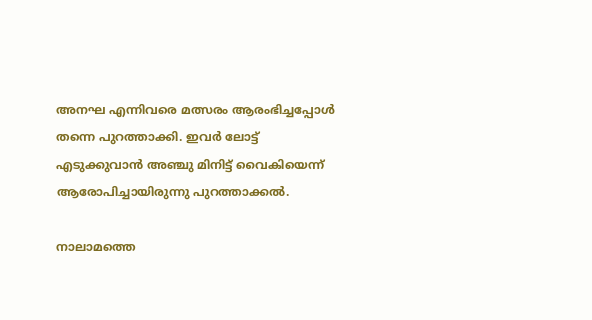അനഘ എന്നിവരെ മത്സരം ആരംഭിച്ചപ്പോള്‍ തന്നെ പുറത്താക്കി. ഇവര്‍ ലോട്ട് എടുക്കുവാന്‍ അഞ്ചു മിനിട്ട് വൈകിയെന്ന് ആരോപിച്ചായിരുന്നു പുറത്താക്കല്‍.

നാലാമത്തെ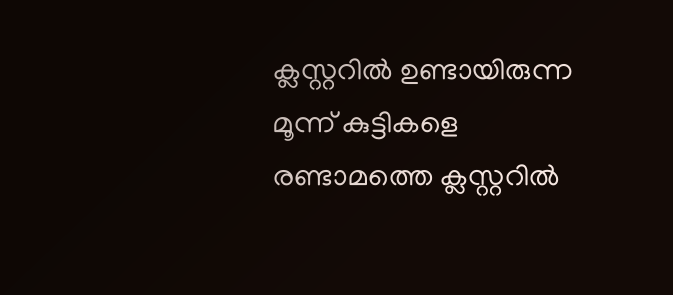ക്ലസ്റ്ററില്‍ ഉണ്ടായിരുന്ന മൂന്ന് കുട്ടികളെ രണ്ടാമത്തെ ക്ലസ്റ്ററില്‍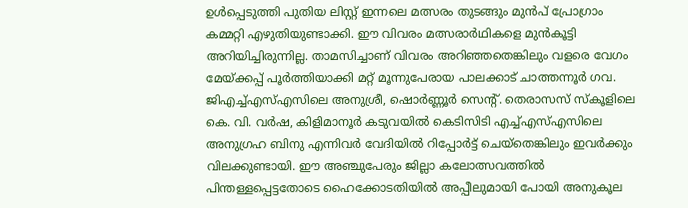ഉള്‍പ്പെടുത്തി പുതിയ ലിസ്റ്റ് ഇന്നലെ മത്സരം തുടങ്ങും മുന്‍പ് പ്രോഗ്രാം കമ്മറ്റി എഴുതിയുണ്ടാക്കി. ഈ വിവരം മത്സരാര്‍ഥികളെ മുന്‍കൂട്ടി അറിയിച്ചിരുന്നില്ല. താമസിച്ചാണ് വിവരം അറിഞ്ഞതെങ്കിലും വളരെ വേഗം മേയ്‌ക്കപ്പ് പൂര്‍ത്തിയാക്കി മറ്റ് മൂന്നുപേരായ പാലക്കാട് ചാത്തന്നൂര്‍ ഗവ. ജിഎച്ച്എസ്എസിലെ അനുശ്രീ, ഷൊര്‍ണ്ണൂര്‍ സെന്റ്. തെരാസസ് സ്‌കൂളിലെ കെ. വി. വര്‍ഷ, കിളിമാനൂര്‍ കടുവയില്‍ കെടിസിടി എച്ച്എസ്എസിലെ അനുഗ്രഹ ബിനു എന്നിവര്‍ വേദിയില്‍ റിപ്പോര്‍ട്ട് ചെയ്‌തെങ്കിലും ഇവര്‍ക്കും വിലക്കുണ്ടായി. ഈ അഞ്ചുപേരും ജില്ലാ കലോത്സവത്തില്‍ പിന്തള്ളപ്പെട്ടതോടെ ഹൈക്കോടതിയില്‍ അപ്പീലുമായി പോയി അനുകൂല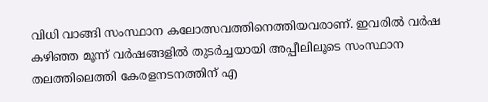വിധി വാങ്ങി സംസ്ഥാന കലോത്സവത്തിനെത്തിയവരാണ്. ഇവരില്‍ വര്‍ഷ കഴിഞ്ഞ മൂന്ന് വര്‍ഷങ്ങളില്‍ തുടര്‍ച്ചയായി അപ്പീലിലൂടെ സംസ്ഥാന തലത്തിലെത്തി കേരളനടനത്തിന് എ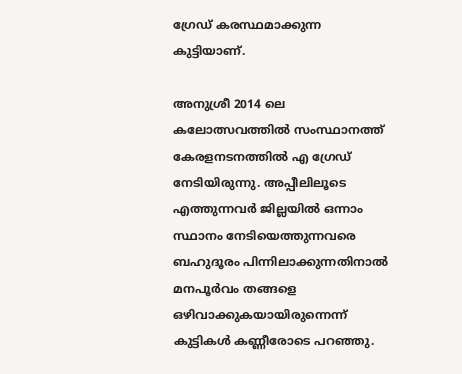ഗ്രേഡ് കരസ്ഥമാക്കുന്ന കുട്ടിയാണ്.

അനുശ്രീ 2014 ലെ കലോത്സവത്തില്‍ സംസ്ഥാനത്ത് കേരളനടനത്തില്‍ എ ഗ്രേഡ് നേടിയിരുന്നു. അപ്പീലിലൂടെ എത്തുന്നവര്‍ ജില്ലയില്‍ ഒന്നാം സ്ഥാനം നേടിയെത്തുന്നവരെ ബഹുദൂരം പിന്നിലാക്കുന്നതിനാല്‍ മനപൂര്‍വം തങ്ങളെ ഒഴിവാക്കുകയായിരുന്നെന്ന് കുട്ടികള്‍ കണ്ണീരോടെ പറഞ്ഞു.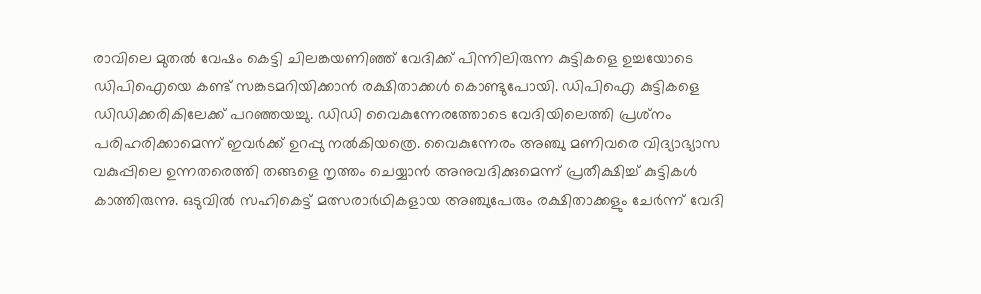രാവിലെ മുതല്‍ വേഷം കെട്ടി ചിലങ്കയണിഞ്ഞ് വേദിക്ക് പിന്നിലിരുന്ന കുട്ടികളെ ഉച്ചയോടെ ഡിപിഐയെ കണ്ട് സങ്കടമറിയിക്കാന്‍ രക്ഷിതാക്കള്‍ കൊണ്ടുപോയി. ഡിപിഐ കുട്ടികളെ ഡിഡിക്കരികിലേക്ക് പറഞ്ഞയച്ചു. ഡിഡി വൈകുന്നേരത്തോടെ വേദിയിലെത്തി പ്രശ്‌നം പരിഹരിക്കാമെന്ന് ഇവര്‍ക്ക് ഉറപ്പു നല്‍കിയത്രെ. വൈകുന്നേരം അഞ്ചു മണിവരെ വിദ്യാഭ്യാസ വകുപ്പിലെ ഉന്നതരെത്തി തങ്ങളെ നൃത്തം ചെയ്യാന്‍ അനുവദിക്കുമെന്ന് പ്രതീക്ഷിച്ച് കുട്ടികള്‍ കാത്തിരുന്നു. ഒടുവില്‍ സഹികെട്ട് മത്സരാര്‍ഥികളായ അഞ്ചുപേരും രക്ഷിതാക്കളും ചേര്‍ന്ന് വേദി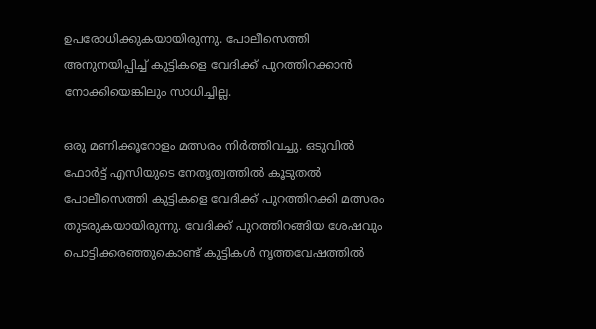ഉപരോധിക്കുകയായിരുന്നു. പോലീസെത്തി അനുനയിപ്പിച്ച് കുട്ടികളെ വേദിക്ക് പുറത്തിറക്കാന്‍ നോക്കിയെങ്കിലും സാധിച്ചില്ല.

ഒരു മണിക്കൂറോളം മത്സരം നിര്‍ത്തിവച്ചു. ഒടുവില്‍ ഫോര്‍ട്ട് എസിയുടെ നേതൃത്വത്തില്‍ കൂടുതല്‍ പോലീസെത്തി കുട്ടികളെ വേദിക്ക് പുറത്തിറക്കി മത്സരം തുടരുകയായിരുന്നു. വേദിക്ക് പുറത്തിറങ്ങിയ ശേഷവും പൊട്ടിക്കരഞ്ഞുകൊണ്ട് കുട്ടികള്‍ നൃത്തവേഷത്തില്‍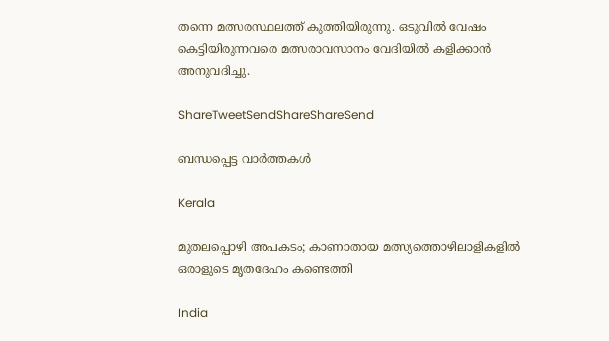തന്നെ മത്സരസ്ഥലത്ത് കുത്തിയിരുന്നു. ഒടുവില്‍ വേഷം കെട്ടിയിരുന്നവരെ മത്സരാവസാനം വേദിയില്‍ കളിക്കാന്‍ അനുവദിച്ചു.

ShareTweetSendShareShareSend

ബന്ധപ്പെട്ട വാര്‍ത്തകള്‍

Kerala

മുതലപ്പൊഴി അപകടം; കാണാതായ മത്സ്യത്തൊഴിലാളികളില്‍ ഒരാളുടെ മൃതദേഹം കണ്ടെത്തി

India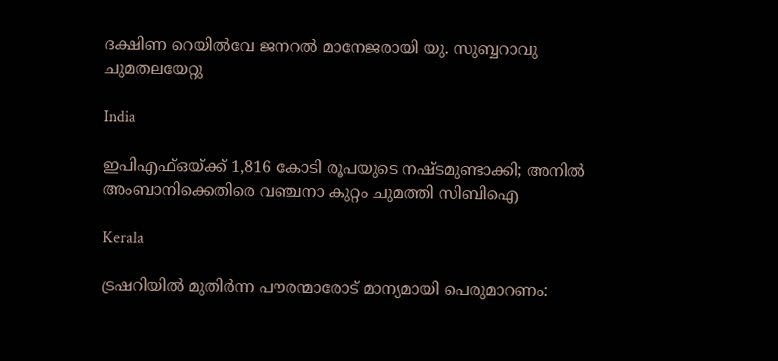ദക്ഷിണ റെയില്‍വേ ജനറല്‍ മാനേജരായി യു. സുബ്ബറാവു ചുമതലയേറ്റു

India

ഇപിഎഫ്‌ഒയ്‌ക്ക് 1,816 കോടി രൂപയുടെ നഷ്ടമുണ്ടാക്കി; അനില്‍ അംബാനിക്കെതിരെ വഞ്ചനാ കുറ്റം ചുമത്തി സിബിഐ

Kerala

ട്രഷറിയില്‍ മുതിര്‍ന്ന പൗരന്മാരോട് മാന്യമായി പെരുമാറണം: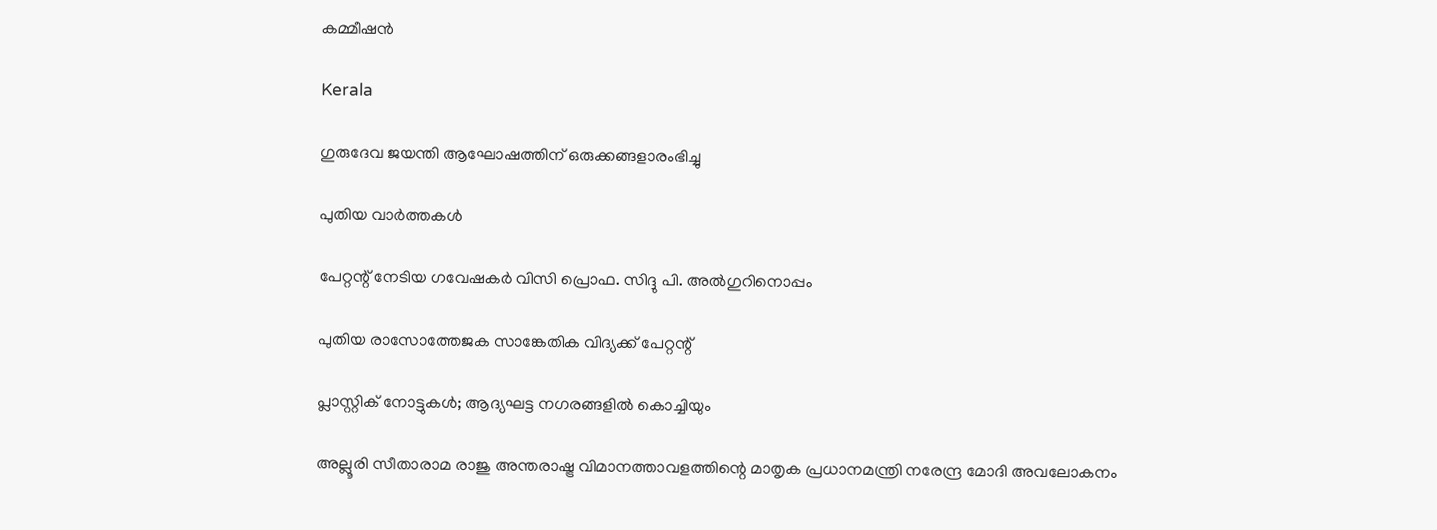കമ്മീഷന്‍

Kerala

ഗുരുദേവ ജയന്തി ആഘോഷത്തിന് ഒരുക്കങ്ങളാരംഭിച്ചു

പുതിയ വാര്‍ത്തകള്‍

പേറ്റന്റ് നേടിയ ഗവേഷകര്‍ വിസി പ്രൊഫ. സിദ്ദു പി. അല്‍ഗുറിനൊപ്പം

പുതിയ രാസോത്തേജക സാങ്കേതിക വിദ്യക്ക് പേറ്റന്റ്

പ്ലാസ്റ്റിക് നോട്ടുകള്‍; ആദ്യഘട്ട നഗരങ്ങളില്‍ കൊച്ചിയും

അല്ലൂരി സീതാരാമ രാജു അന്തരാഷ്ട്ര വിമാനത്താവളത്തിന്റെ മാതൃക പ്രധാനമന്ത്രി നരേന്ദ്ര മോദി അവലോകനം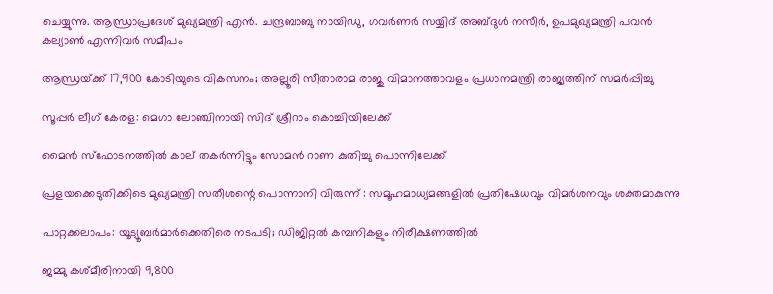ചെയ്യുന്നു. ആന്ധ്രാപ്രദേശ് മുഖ്യമന്ത്രി എന്‍. ചന്ദ്രബാബു നായിഡു, ഗവര്‍ണര്‍ സയ്യിദ് അബ്ദുള്‍ നസീര്‍, ഉപമുഖ്യമന്ത്രി പവന്‍ കല്യാണ്‍ എന്നിവര്‍ സമീപം

ആന്ധ്രയ്‌ക്ക് 17,900 കോടിയുടെ വികസനം; അല്ലൂരി സീതാരാമ രാജു വിമാനത്താവളം പ്രധാനമന്ത്രി രാജ്യത്തിന് സമര്‍പ്പിച്ചു

സൂപ്പര്‍ ലീഗ് കേരള: മെഗാ ലോഞ്ചിനായി സിദ് ശ്രീറാം കൊച്ചിയിലേക്ക്

മൈന്‍ സ്‌ഫോടനത്തില്‍ കാല് തകര്‍ന്നിട്ടും സോമന്‍ റാണ കുതിച്ചു പൊന്നിലേക്ക്

പ്രളയക്കെടുതിക്കിടെ മുഖ്യമന്ത്രി സതീശന്റെ പൊന്നാനി വിരുന്ന് : സമൂഹമാധ്യമങ്ങളിൽ പ്രതിഷേധവും വിമർശനവും ശക്തമാകുന്നു

പാറ്റക്കലാപം: യൂട്യൂബര്‍മാര്‍ക്കെതിരെ നടപടി; ഡിജിറ്റല്‍ കമ്പനികളും നിരീക്ഷണത്തില്‍

ജമ്മു കശ്മീരിനായി 9,800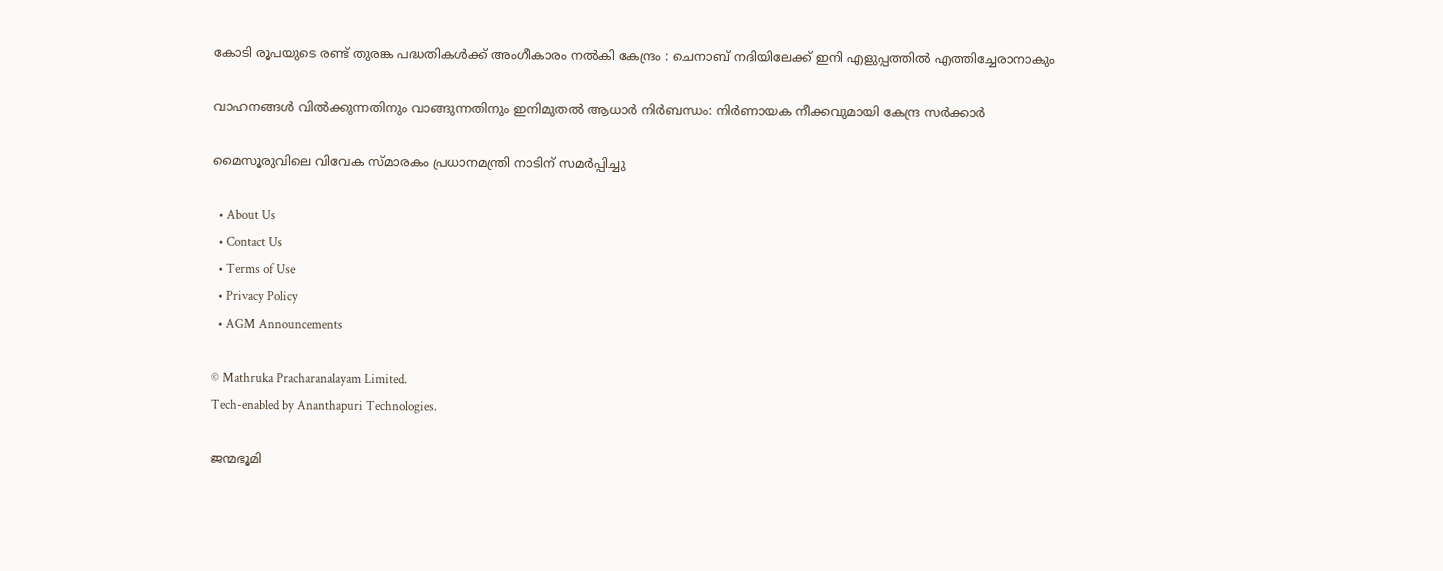കോടി രൂപയുടെ രണ്ട് തുരങ്ക പദ്ധതികൾക്ക് അംഗീകാരം നൽകി കേന്ദ്രം : ചെനാബ് നദിയിലേക്ക് ഇനി എളുപ്പത്തിൽ എത്തിച്ചേരാനാകും

വാഹനങ്ങൾ വിൽക്കുന്നതിനും വാങ്ങുന്നതിനും ഇനിമുതൽ ആധാർ നിർബന്ധം: നിർണായക നീക്കവുമായി കേന്ദ്ര സർക്കാർ

മൈസൂരുവിലെ വിവേക സ്മാരകം പ്രധാനമന്ത്രി നാടിന് സമര്‍പ്പിച്ചു

  • About Us
  • Contact Us
  • Terms of Use
  • Privacy Policy
  • AGM Announcements

© Mathruka Pracharanalayam Limited.
Tech-enabled by Ananthapuri Technologies.

ജന്മഭൂമി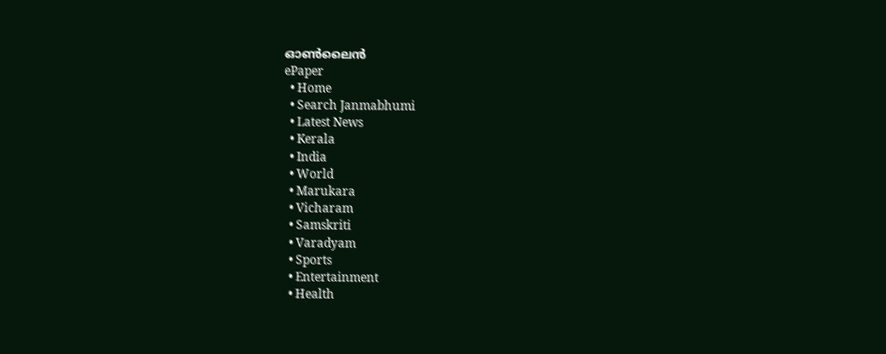ഓണ്‍ലൈന്‍
ePaper
  • Home
  • Search Janmabhumi
  • Latest News
  • Kerala
  • India
  • World
  • Marukara
  • Vicharam
  • Samskriti
  • Varadyam
  • Sports
  • Entertainment
  • Health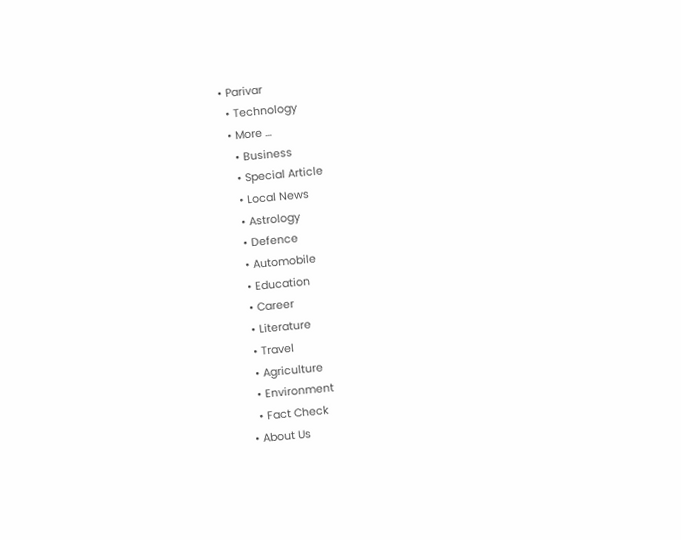• Parivar
  • Technology
  • More …
    • Business
    • Special Article
    • Local News
    • Astrology
    • Defence
    • Automobile
    • Education
    • Career
    • Literature
    • Travel
    • Agriculture
    • Environment
    • Fact Check
  • About Us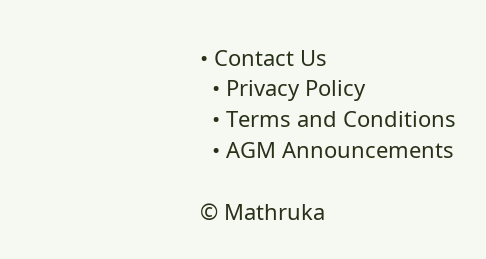• Contact Us
  • Privacy Policy
  • Terms and Conditions
  • AGM Announcements

© Mathruka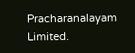Pracharanalayam Limited.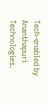Tech-enabled by Ananthapuri Technologies.